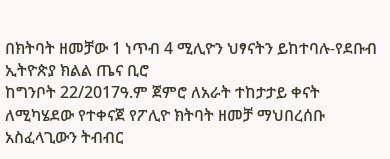በክትባት ዘመቻው 1 ነጥብ 4 ሚሊዮን ህፃናትን ይከተባሉ-የደቡብ ኢትዮጵያ ክልል ጤና ቢሮ
ከግንቦት 22/2017ዓ.ም ጀምሮ ለአራት ተከታታይ ቀናት ለሚካሄደው የተቀናጀ የፖሊዮ ክትባት ዘመቻ ማህበረሰቡ አስፈላጊውን ትብብር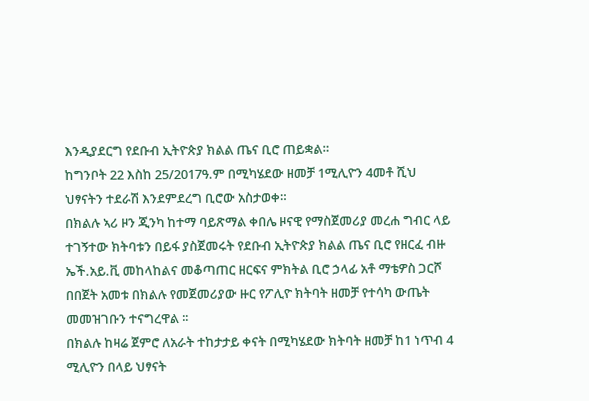እንዲያደርግ የደቡብ ኢትዮጵያ ክልል ጤና ቢሮ ጠይቋል።
ከግንቦት 22 እስከ 25/2017ዓ.ም በሚካሄደው ዘመቻ 1ሚሊዮን 4መቶ ሺህ ህፃናትን ተደራሽ እንደምደረግ ቢሮው አስታወቀ።
በክልሉ ኣሪ ዞን ጂንካ ከተማ ባይጽማል ቀበሌ ዞናዊ የማስጀመሪያ መረሐ ግብር ላይ ተገኝተው ክትባቱን በይፋ ያስጀመሩት የደቡብ ኢትዮጵያ ክልል ጤና ቢሮ የዘርፈ ብዙ ኤች.አይ.ቪ መከላከልና መቆጣጠር ዘርፍና ምክትል ቢሮ ኃላፊ አቶ ማቴዎስ ጋርሾ በበጀት አመቱ በክልሉ የመጀመሪያው ዙር የፖሊዮ ክትባት ዘመቻ የተሳካ ውጤት መመዝገቡን ተናግረዋል ፡፡
በክልሉ ከዛሬ ጀምሮ ለአራት ተከታታይ ቀናት በሚካሄደው ክትባት ዘመቻ ከ1 ነጥብ 4 ሚሊዮን በላይ ህፃናት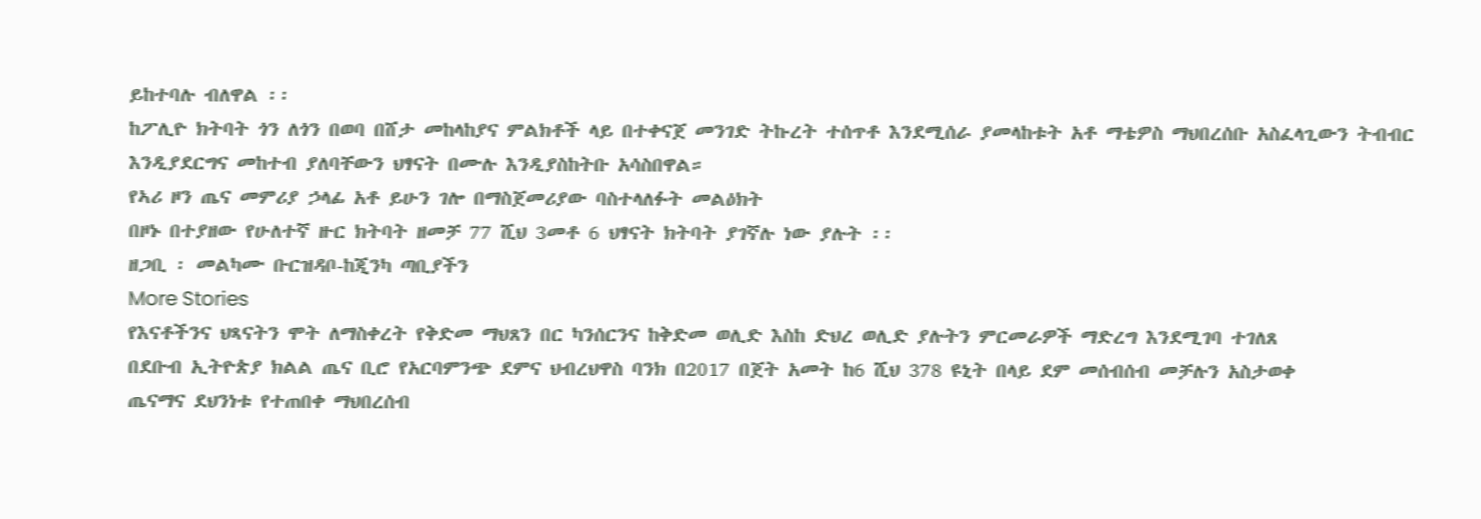ይከተባሉ ብለዋል ፡፡
ከፖሊዮ ክትባት ጎን ለጎን በወባ በሸታ መከላከያና ምልክቶች ላይ በተቀናጀ መንገድ ትኩረት ተሰጥቶ እንደሚሰራ ያመላከቱት አቶ ማቴዎስ ማህበረሰቡ አስፈላጊውን ትብብር እንዲያደርግና መከተብ ያለባቸውን ህፃናት በሙሉ እንዲያስከትቡ አሳስበዋል።
የኣሪ ዞን ጤና መምሪያ ኃላፊ አቶ ይሁን ገሎ በማስጀመሪያው ባስተላለፉት መልዕክት
በዞኑ በተያዘው የሁለተኛ ዙር ክትባት ዘመቻ 77 ሺህ 3መቶ 6 ህፃናት ክትባት ያገኛሉ ነው ያሉት ፡፡
ዘጋቢ ፡ መልካሙ ቡርዝዳቦ-ከጂንካ ጣቢያችን
More Stories
የእናቶችንና ህጻናትን ሞት ለማስቀረት የቅድመ ማህጸን በር ካንሰርንና ከቅድመ ወሊድ እስከ ድህረ ወሊድ ያሉትን ምርመራዎች ማድረግ እንደሚገባ ተገለጸ
በደቡብ ኢትዮጵያ ክልል ጤና ቢሮ የአርባምንጭ ደምና ህብረህዋስ ባንክ በ2017 በጀት አመት ከ6 ሺህ 378 ዩኒት በላይ ደም መሰብሰብ መቻሉን አስታወቀ
ጤናማና ደህንነቱ የተጠበቀ ማህበረሰብ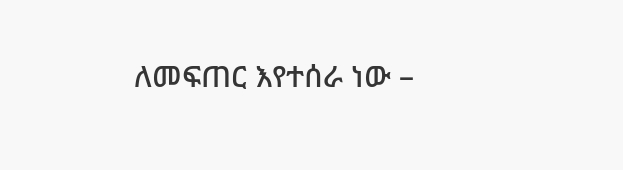ለመፍጠር እየተሰራ ነው –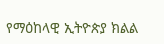የማዕከላዊ ኢትዮጵያ ክልል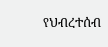የህብረተሰብ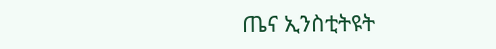ጤና ኢንስቲትዩት